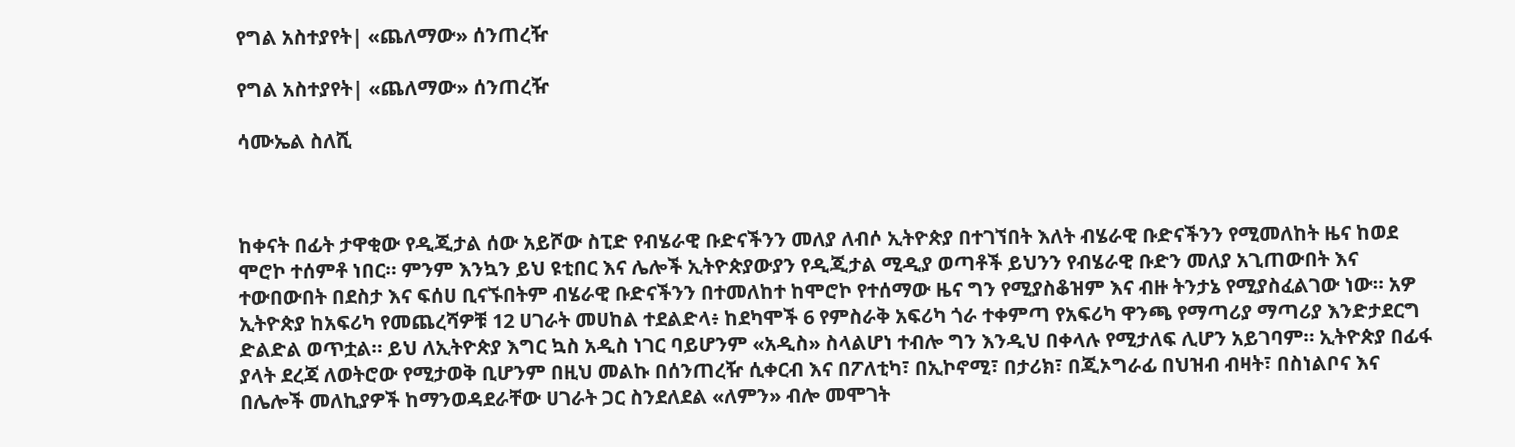የግል አስተያየት| «ጨለማው» ሰንጠረዥ

የግል አስተያየት| «ጨለማው» ሰንጠረዥ

ሳሙኤል ስለሺ



ከቀናት በፊት ታዋቂው የዲጂታል ሰው አይሾው ስፒድ የብሄራዊ ቡድናችንን መለያ ለብሶ ኢትዮጵያ በተገኘበት እለት ብሄራዊ ቡድናችንን የሚመለከት ዜና ከወደ ሞሮኮ ተሰምቶ ነበር። ምንም እንኳን ይህ ዩቲበር እና ሌሎች ኢትዮጵያውያን የዲጂታል ሚዲያ ወጣቶች ይህንን የብሄራዊ ቡድን መለያ አጊጠውበት እና ተውበውበት በደስታ እና ፍሰሀ ቢናኙበትም ብሄራዊ ቡድናችንን በተመለከተ ከሞሮኮ የተሰማው ዜና ግን የሚያስቆዝም እና ብዙ ትንታኔ የሚያስፈልገው ነው። አዎ ኢትዮጵያ ከአፍሪካ የመጨረሻዎቹ 12 ሀገራት መሀከል ተደልድላ፥ ከደካሞች 6 የምስራቅ አፍሪካ ጎራ ተቀምጣ የአፍሪካ ዋንጫ የማጣሪያ ማጣሪያ እንድታደርግ ድልድል ወጥቷል። ይህ ለኢትዮጵያ እግር ኳስ አዲስ ነገር ባይሆንም «አዲስ» ስላልሆነ ተብሎ ግን እንዲህ በቀላሉ የሚታለፍ ሊሆን አይገባም። ኢትዮጵያ በፊፋ ያላት ደረጃ ለወትሮው የሚታወቅ ቢሆንም በዚህ መልኩ በሰንጠረዥ ሲቀርብ እና በፖለቲካ፣ በኢኮኖሚ፣ በታሪክ፣ በጂኦግራፊ በህዝብ ብዛት፣ በስነልቦና እና በሌሎች መለኪያዎች ከማንወዳደራቸው ሀገራት ጋር ስንደለደል «ለምን» ብሎ መሞገት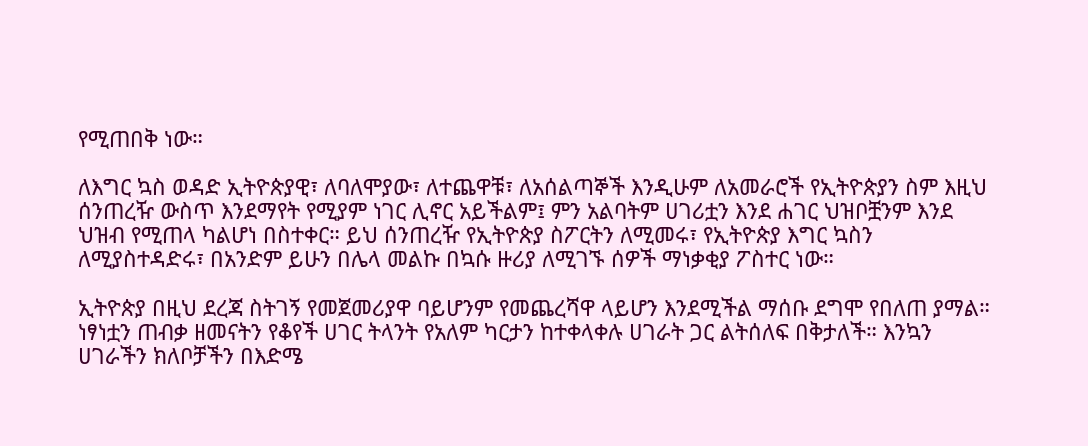የሚጠበቅ ነው።

ለእግር ኳስ ወዳድ ኢትዮጵያዊ፣ ለባለሞያው፣ ለተጨዋቹ፣ ለአሰልጣኞች እንዲሁም ለአመራሮች የኢትዮጵያን ስም እዚህ ሰንጠረዥ ውስጥ እንደማየት የሚያም ነገር ሊኖር አይችልም፤ ምን አልባትም ሀገሪቷን እንደ ሐገር ህዝቦቿንም እንደ ህዝብ የሚጠላ ካልሆነ በስተቀር። ይህ ሰንጠረዥ የኢትዮጵያ ስፖርትን ለሚመሩ፣ የኢትዮጵያ እግር ኳስን ለሚያስተዳድሩ፣ በአንድም ይሁን በሌላ መልኩ በኳሱ ዙሪያ ለሚገኙ ሰዎች ማነቃቂያ ፖስተር ነው።

ኢትዮጵያ በዚህ ደረጃ ስትገኝ የመጀመሪያዋ ባይሆንም የመጨረሻዋ ላይሆን እንደሚችል ማሰቡ ደግሞ የበለጠ ያማል። ነፃነቷን ጠብቃ ዘመናትን የቆየች ሀገር ትላንት የአለም ካርታን ከተቀላቀሉ ሀገራት ጋር ልትሰለፍ በቅታለች። እንኳን ሀገራችን ክለቦቻችን በእድሜ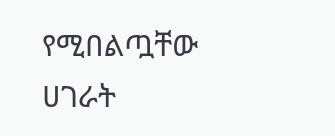የሚበልጧቸው ሀገራት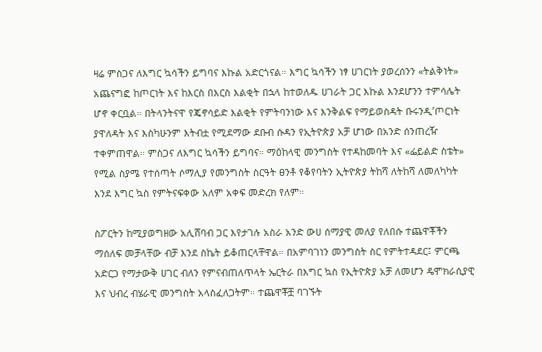ዛሬ ምስጋና ለእግር ኳሳችን ይግባና እኩል አድርጎናል። እግር ኳሳችን ነፃ ሀገርነት ያወረሰንን «ትልቅነት» አጨናግፎ ከጦርነት እና ከእርስ በእርስ እልቂት በኋላ ከተወለዱ ሀገራት ጋር እኩል እንደሆንን ተምሳሌት ሆኖ ቀርቧል። በትላንትናዋ የጄኖሳይድ እልቂት የምትባንነው እና እንቅልፍ የማይወስዳት ቡሩንዲ’ጦርነት ያዋለዳት እና እስካሁንም እትብቷ የሚደማው ደቡብ ሱዳን የኢትዮጵያ አቻ ሆነው በአንድ ሰንጠረዥ ተቀምጠዋል። ምስጋና ለእግር ኳሳችን ይግባና። ማዕከላዊ መንግስት የተዳከመባት እና «ፌይልድ ስቴት» የሚል ስያሜ የተሰጣት ሶማሊያ የመንግስት ስርዓት ፀንቶ የቆየባትን ኢትዮጵያ ትከሻ ለትከሻ ለመለካካት እንደ እግር ኳስ የምትናፍቀው አለም አቀፍ መድረክ የለም።

ስፖርትን ከሚያወግዘው አሊሸባብ ጋር እየታገሉ አስራ አንድ ውሀ ሰማያዊ መለያ የለበሱ ተጨዋቾችን ማሰለፍ መቻላቸው ብቻ እንደ ስኬት ይቆጠርላቸዋል። በአምባገነን መንግስት ስር የምትተዳደር፤ ምርጫ አድርጋ የማታውቅ ሀገር ብለን የምናብጠለጥላት ኤርትራ በእግር ኳስ የኢትዮጵያ አቻ ለመሆን ዴሞክራሲያዊ እና ህብረ ብሄራዊ መንግስት አላስፈለጋትም። ተጨዋቾቿ ባገኙት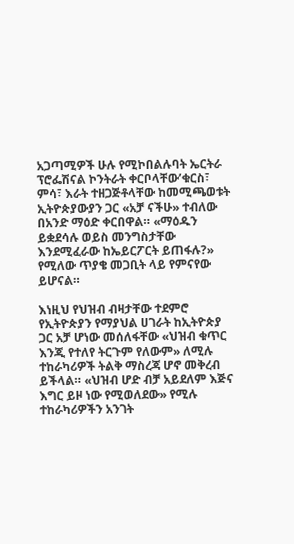አጋጣሚዎች ሁሉ የሚኮበልሉባት ኤርትራ ፕሮፌሽናል ኮንትራት ቀርቦላቸው’ቁርስ፣ ምሳ፣ እራት ተዘጋጅቶላቸው ከመሚጫወቱት ኢትዮጵያውያን ጋር «አቻ ናችሁ» ተብለው በአንድ ማዕድ ቀርበዋል። «ማዕዱን ይቋደሳሉ ወይስ መንግስታቸው እንደሚፈራው ከኤይርፖርት ይጠፋሉ?» የሚለው ጥያቄ መጋቢት ላይ የምናየው ይሆናል።

እነዚህ የህዝብ ብዛታቸው ተደምሮ የኢትዮጵያን የማያህል ሀገራት ከኢትዮጵያ ጋር አቻ ሆነው መሰለፋቸው «ህዝብ ቁጥር እንጂ የተለየ ትርጉም የለውም» ለሚሉ ተከራካሪዎች ትልቅ ማስረጃ ሆኖ መቅረብ ይችላል። «ህዝብ ሆድ ብቻ አይደለም እጅና እግር ይዞ ነው የሚወለደው» የሚሉ ተከራካሪዎችን አንገት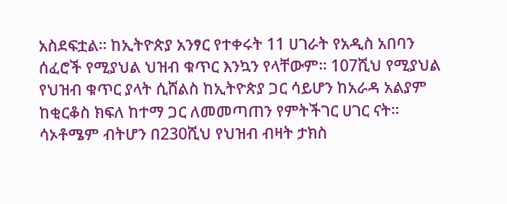አስደፍቷል። ከኢትዮጵያ አንፃር የተቀሩት 11 ሀገራት የአዲስ አበባን ሰፈሮች የሚያህል ህዝብ ቁጥር እንኳን የላቸውም። 107ሺህ የሚያህል የህዝብ ቁጥር ያላት ሲሸልስ ከኢትዮጵያ ጋር ሳይሆን ከአራዳ አልያም ከቂርቆስ ክፍለ ከተማ ጋር ለመመጣጠን የምትችገር ሀገር ናት። ሳኦቶሜም ብትሆን በ230ሺህ የህዝብ ብዛት ታክስ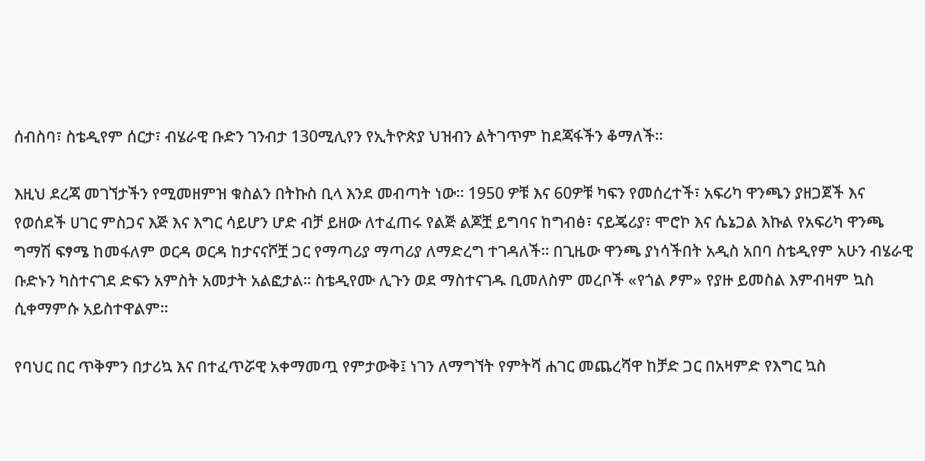ሰብስባ፣ ስቴዲየም ሰርታ፣ ብሄራዊ ቡድን ገንብታ 130ሚሊየን የኢትዮጵያ ህዝብን ልትገጥም ከደጃፋችን ቆማለች።

እዚህ ደረጃ መገኘታችን የሚመዘምዝ ቁስልን በትኩስ ቢላ እንደ መብጣት ነው። 1950 ዎቹ እና 60ዎቹ ካፍን የመሰረተች፣ አፍሪካ ዋንጫን ያዘጋጀች እና የወሰደች ሀገር ምስጋና እጅ እና እግር ሳይሆን ሆድ ብቻ ይዘው ለተፈጠሩ የልጅ ልጆቿ ይግባና ከግብፅ፣ ናይጄሪያ፣ ሞሮኮ እና ሴኔጋል እኩል የአፍሪካ ዋንጫ ግማሽ ፍፃሜ ከመፋለም ወርዳ ወርዳ ከታናናሾቿ ጋር የማጣሪያ ማጣሪያ ለማድረግ ተገዳለች። በጊዜው ዋንጫ ያነሳችበት አዲስ አበባ ስቴዲየም አሁን ብሄራዊ ቡድኑን ካስተናገደ ድፍን አምስት አመታት አልፎታል። ስቴዲየሙ ሊጉን ወደ ማስተናገዱ ቢመለስም መረቦች «የጎል ፆም» የያዙ ይመስል እምብዛም ኳስ ሲቀማምሱ አይስተዋልም።

የባህር በር ጥቅምን በታሪኳ እና በተፈጥሯዊ አቀማመጧ የምታውቅ፤ ነገን ለማግኘት የምትሻ ሐገር መጨረሻዋ ከቻድ ጋር በአዛምድ የእግር ኳስ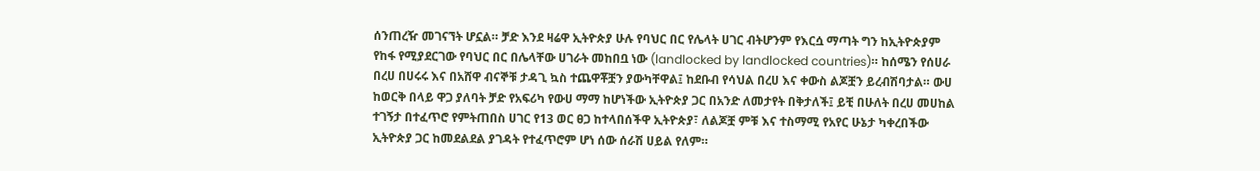ሰንጠረዥ መገናኘት ሆኗል። ቻድ እንደ ዛሬዋ ኢትዮጵያ ሁሉ የባህር በር የሌላት ሀገር ብትሆንም የእርሷ ማጣት ግን ከኢትዮጵያም የከፋ የሚያደርገው የባህር በር በሌላቸው ሀገራት መከበቧ ነው (landlocked by landlocked countries)። ከሰሜን የሰሀራ በረሀ በሀሩሩ እና በአሸዋ ብናኞቹ ታዳጊ ኳስ ተጨዋቾቿን ያውካቸዋል፤ ከደቡብ የሳህል በረሀ እና ቀውስ ልጆቿን ይረብሽባታል። ውሀ ከወርቅ በላይ ዋጋ ያለባት ቻድ የአፍሪካ የውሀ ማማ ከሆነችው ኢትዮጵያ ጋር በአንድ ለመታየት በቅታለች፤ ይቺ በሁለት በረሀ መሀከል ተገኝታ በተፈጥሮ የምትጠበስ ሀገር የ13 ወር ፀጋ ከተላበሰችዋ ኢትዮጵያ፣ ለልጆቿ ምቹ እና ተስማሚ የአየር ሁኔታ ካቀረበችው ኢትዮጵያ ጋር ከመደልደል ያገዳት የተፈጥሮም ሆነ ሰው ሰራሽ ሀይል የለም።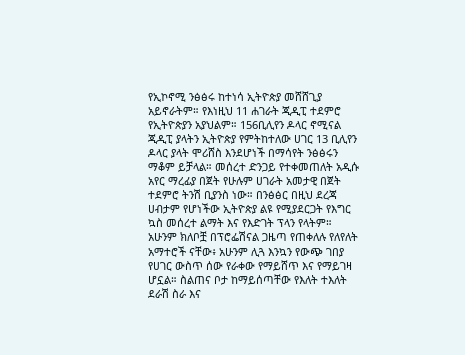የኢኮኖሚ ንፅፅሩ ከተነሳ ኢትዮጵያ መሸሸጊያ አይኖራትም። የእነዚህ 11 ሐገራት ጂዲፒ ተደምሮ የኢትዮጵያን አያህልም። 156ቢሊየን ዶላር ኖሚናል ጂዲፒ ያላትን ኢትዮጵያ የምትከተለው ሀገር 13 ቢሊየን ዶላር ያላት ሞሪሸስ እንደሆነች በማሳየት ንፅፅሩን ማቆም ይቻላል። መሰረተ ድንጋይ የተቀመጠለት አዲሱ አየር ማረፊያ በጀት የሁሉም ሀገራት አመታዊ በጀት ተደምሮ ትንሽ ቢያንስ ነው። በንፅፅር በዚህ ደረጃ ሀብታም የሆነችው ኢትዮጵያ ልዩ የሚያደርጋት የእግር ኳስ መሰረተ ልማት እና የእድገት ፕላን የላትም። አሁንም ክለቦቿ በፕሮፌሽናል ጋዜጣ የጠቀለሉ የለየለት አማተሮች ናቸው፥ አሁንም ሊጓ እንኳን የውጭ ገበያ የሀገር ውስጥ ሰው የራቀው የማይሸጥ እና የማይገዛ ሆኗል። ስልጠና ቦታ ከማይሰጣቸው የእለት ተእለት ደራሽ ስራ እና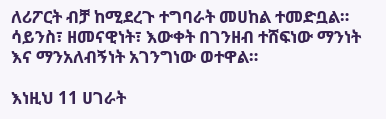ለሪፖርት ብቻ ከሚደረጉ ተግባራት መሀከል ተመድቧል። ሳይንስ፣ ዘመናዊነት፣ እውቀት በገንዘብ ተሸፍነው ማንነት እና ማንአለብኝነት አገንግነው ወተዋል።

እነዚህ 11 ሀገራት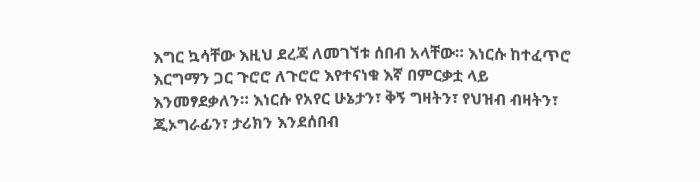እግር ኳሳቸው እዚህ ደረጃ ለመገኘቱ ሰበብ አላቸው። እነርሱ ከተፈጥሮ እርግማን ጋር ጉሮሮ ለጉሮሮ እየተናነቁ እኛ በምርቃቷ ላይ እንመፃደቃለን። እነርሱ የአየር ሁኔታን፣ ቅኝ ግዛትን፣ የህዝብ ብዛትን፣ ጂኦግራፊን፣ ታሪክን እንደሰበብ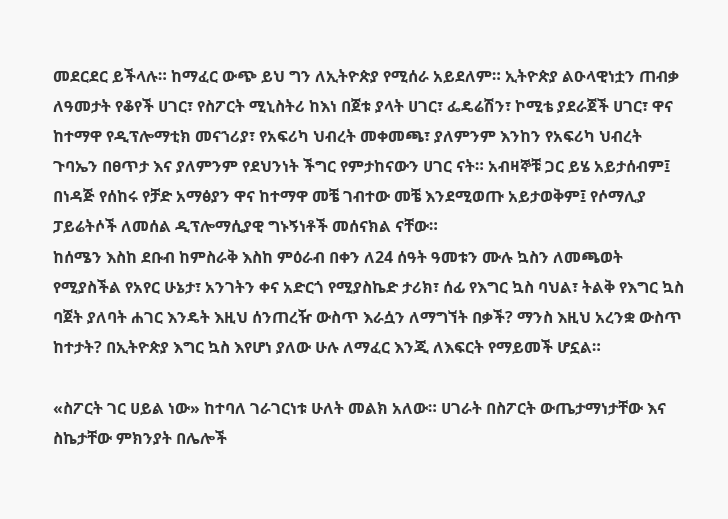መደርደር ይችላሉ። ከማፈር ውጭ ይህ ግን ለኢትዮጵያ የሚሰራ አይደለም። ኢትዮጵያ ልዑላዊነቷን ጠብቃ ለዓመታት የቆየች ሀገር፣ የስፖርት ሚኒስትሪ ከእነ በጀቱ ያላት ሀገር፣ ፌዴሬሽን፣ ኮሚቴ ያደራጀች ሀገር፣ ዋና ከተማዋ የዲፕሎማቲክ መናኀሪያ፣ የአፍሪካ ህብረት መቀመጫ፣ ያለምንም እንከን የአፍሪካ ህብረት ጉባኤን በፀጥታ እና ያለምንም የደህንነት ችግር የምታከናውን ሀገር ናት። አብዛኞቹ ጋር ይሄ አይታሰብም፤ በነዳጅ የሰከሩ የቻድ አማፅያን ዋና ከተማዋ መቼ ገብተው መቼ እንደሚወጡ አይታወቅም፤ የሶማሊያ ፓይሬትሶች ለመሰል ዲፕሎማሲያዊ ግኑኝነቶች መሰናክል ናቸው።
ከሰሜን እስከ ደቡብ ከምስራቅ እስከ ምዕራብ በቀን ለ24 ሰዓት ዓመቱን ሙሉ ኳስን ለመጫወት የሚያስችል የአየር ሁኔታ፣ አንገትን ቀና አድርጎ የሚያስኬድ ታሪክ፣ ሰፊ የእግር ኳስ ባህል፣ ትልቅ የእግር ኳስ ባጀት ያለባት ሐገር እንዴት እዚህ ሰንጠረዥ ውስጥ እራሷን ለማግኘት በቃች? ማንስ እዚህ አረንቋ ውስጥ ከተታት? በኢትዮጵያ እግር ኳስ እየሆነ ያለው ሁሉ ለማፈር እንጂ ለእፍርት የማይመች ሆኗል።

«ስፖርት ገር ሀይል ነው» ከተባለ ገራገርነቱ ሁለት መልክ አለው። ሀገራት በስፖርት ውጤታማነታቸው እና ስኬታቸው ምክንያት በሌሎች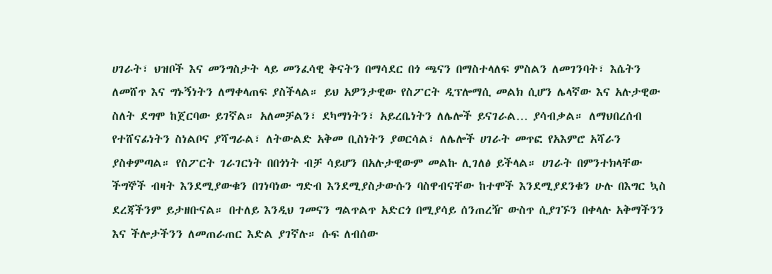ሀገራት፣ ህዝቦች እና መንግስታት ላይ መንፈሳዊ ቅናትን በማሳደር በጎ ጫናን በማስተላለፍ ምስልን ለመገንባት፣ እሴትን ለመሸጥ እና ግኑኝነትን ለማቀላጠፍ ያስችላል። ይህ አዎንታዊው የስፖርት ዲፕሎማሲ መልክ ሲሆን ሌላኛው እና አሉታዊው ስለት ደግሞ ከጀርባው ይገኛል። አለመቻልን፣ ደካማነትን፣ አይረቤነትን ለሌሎች ይናገራል… ያሳብቃል። ለማህበረሰብ የተሸናፊነትን ስነልቦና ያሻግራል፣ ለትውልድ አቅመ ቢስነትን ያወርሳል፣ ለሌሎች ሀገራት መጥፎ የአእምሮ አሻራን ያስቀምጣል። የስፖርት ገራገርነት በበጎነት ብቻ ሳይሆን በአሉታዊውም መልኩ ሊገለፅ ይችላል። ሀገራት በምንተክላቸው ችግኞች ብዛት እንደሚያውቁን በገነባነው ግድብ እንደሚያስታውሱን ባስዋብናቸው ከተሞች እንደሚያደንቁን ሁሉ በእግር ኳስ ደረጃችንም ይታዘቡናል። በተለይ እንዲህ ገመናን ግልጥልጥ አድርጎ በሚያሳይ ሰንጠረዥ ውስጥ ሲያገኙን በቀላሉ አቅማችንን እና ችሎታችንን ለመጠራጠር እድል ያገኛሉ። ሱፍ ለብሰው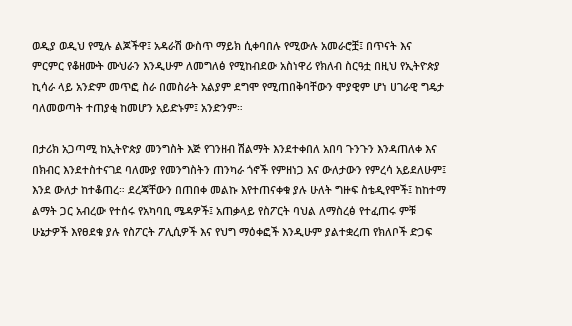ወዲያ ወዲህ የሚሉ ልጆችዋ፤ አዳራሽ ውስጥ ማይክ ሲቀባበሉ የሚውሉ አመራሮቿ፤ በጥናት እና ምርምር የቆዘሙት ሙህራን እንዲሁም ለመግለፅ የሚከብደው አስነዋሪ የክለብ ስርዓቷ በዚህ የኢትዮጵያ ኪሳራ ላይ አንድም መጥፎ ስራ በመስራት አልያም ደግሞ የሚጠበቅባቸውን ሞያዊም ሆነ ሀገራዊ ግዴታ ባለመወጣት ተጠያቂ ከመሆን አይድኑም፤ አንድንም።

በታሪክ አጋጣሚ ከኢትዮጵያ መንግስት እጅ የገንዘብ ሽልማት እንደተቀበለ አበባ ጉንጉን እንዳጠለቀ እና በክብር እንደተስተናገደ ባለሙያ የመንግስትን ጠንካራ ጎኖች የምዘነጋ እና ውለታውን የምረሳ አይደለሁም፤ እንደ ውለታ ከተቆጠረ። ደረጃቸውን በጠበቀ መልኩ እየተጠናቀቁ ያሉ ሁለት ግዙፍ ስቴዲየሞች፤ ከከተማ ልማት ጋር አብረው የተሰሩ የአካባቢ ሜዳዎች፤ አጠቃላይ የስፖርት ባህል ለማስረፅ የተፈጠሩ ምቹ ሁኔታዎች እየፀደቁ ያሉ የስፖርት ፖሊሲዎች እና የህግ ማዕቀፎች እንዲሁም ያልተቋረጠ የክለቦች ድጋፍ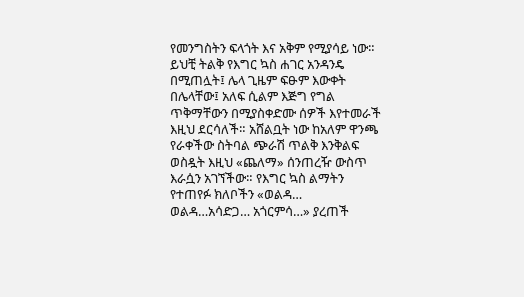የመንግስትን ፍላጎት እና አቅም የሚያሳይ ነው። ይህቺ ትልቅ የእግር ኳስ ሐገር አንዳንዴ በሚጠሏት፤ ሌላ ጊዜም ፍፁም እውቀት በሌላቸው፤ አለፍ ሲልም እጅግ የግል ጥቅማቸውን በሚያስቀድሙ ሰዎች እየተመራች እዚህ ደርሳለች። አሸልቧት ነው ከአለም ዋንጫ የራቀችው ስትባል ጭራሽ ጥልቅ እንቅልፍ ወስዷት እዚህ «ጨለማ» ሰንጠረዥ ውስጥ እራሷን አገኘችው። የእግር ኳስ ልማትን የተጠየፉ ክለቦችን «ወልዳ… ወልዳ…አሳድጋ… አጎርምሳ…» ያረጠች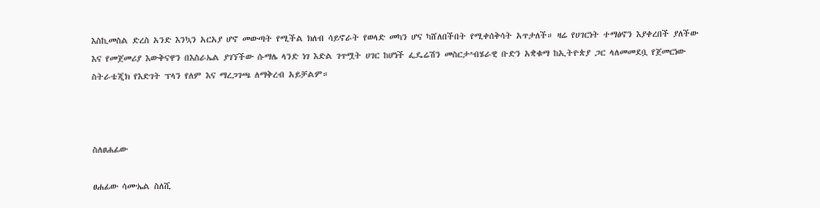እስኪመስል ድረስ አንድ እንኳን አርአያ ሆኖ መውጣት የሚችል ክለብ ሳይኖራት የወላድ መካን ሆና ካሸለበችበት የሚቀሰቅሳት አጥታለች። ዛሬ የሀገርነት ተማፅኖን እያቀረበች ያለችው እና የመጀመሪያ እውቅናዋን በእስራኤል ያገኘችው ሱማሌ ላንድ ነገ እድል ገጥሟት ሀገር ከሆነች ፌዴሬሽን መስርታ’ብሄራዊ ቡድን አቋቁማ ከኢትዮጵያ ጋር ላለመመደቧ የጀመርነው ስትራቴጂክ የእድገት ፕላን የለም እና ማረጋገጫ ለማቅረብ አይቻልም።



ስለፀሐፊው

ፀሐፊው ሳሙኤል ስለሺ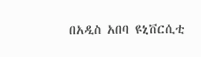በአዲስ አበባ ዩኒቨርሲቲ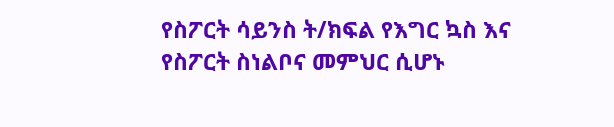የስፖርት ሳይንስ ት/ክፍል የእግር ኳስ እና የስፖርት ስነልቦና መምህር ሲሆኑ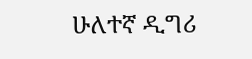ሁለተኛ ዲግሪ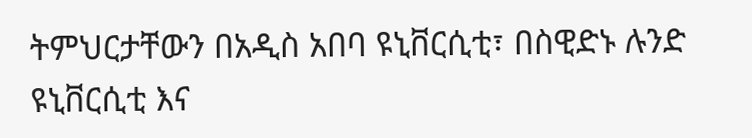ትምህርታቸውን በአዲስ አበባ ዩኒቨርሲቲ፣ በስዊድኑ ሉንድ ዩኒቨርሲቲ እና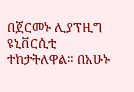በጀርመኑ ሊያፕዚግ ዩኒቨርሲቲ ተከታትለዋል። በአሁኑ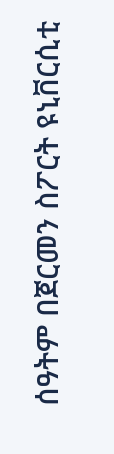ሰዓትም በጀርመን ስፖርት ዩኒቨርሲቲ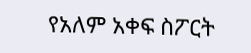የአለም አቀፍ ስፖርት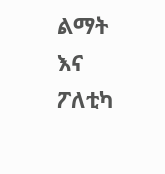ልማት እና ፖለቲካ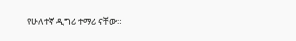የሁለተኛ ዲግሪ ተማሪ ናቸው።